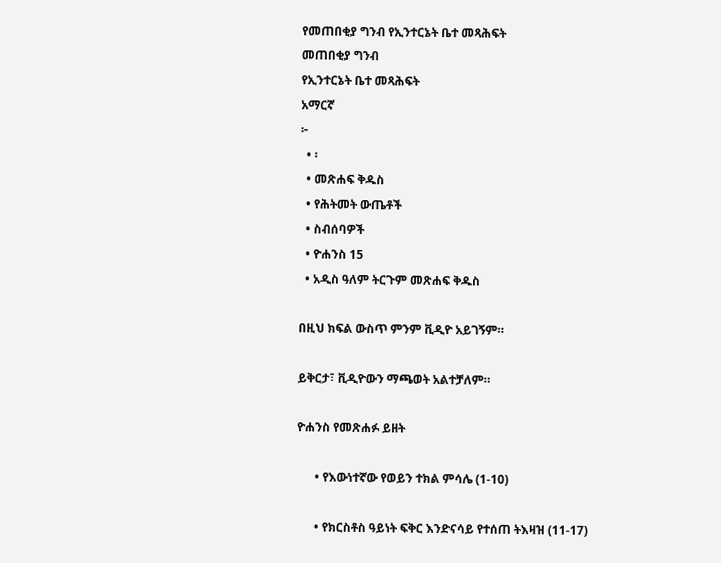የመጠበቂያ ግንብ የኢንተርኔት ቤተ መጻሕፍት
መጠበቂያ ግንብ
የኢንተርኔት ቤተ መጻሕፍት
አማርኛ
፦
  • ፡
  • መጽሐፍ ቅዱስ
  • የሕትመት ውጤቶች
  • ስብሰባዎች
  • ዮሐንስ 15
  • አዲስ ዓለም ትርጉም መጽሐፍ ቅዱስ

በዚህ ክፍል ውስጥ ምንም ቪዲዮ አይገኝም።

ይቅርታ፣ ቪዲዮውን ማጫወት አልተቻለም።

ዮሐንስ የመጽሐፉ ይዘት

      • የእውነተኛው የወይን ተክል ምሳሌ (1-10)

      • የክርስቶስ ዓይነት ፍቅር እንድናሳይ የተሰጠ ትእዛዝ (11-17)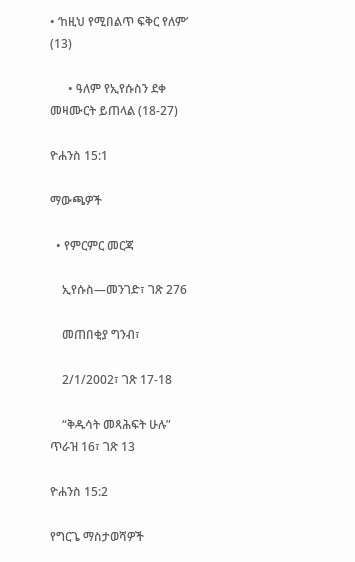• ‘ከዚህ የሚበልጥ ፍቅር የለም’ (13)

      • ዓለም የኢየሱስን ደቀ መዛሙርት ይጠላል (18-27)

ዮሐንስ 15:1

ማውጫዎች

  • የምርምር መርጃ

    ኢየሱስ—መንገድ፣ ገጽ 276

    መጠበቂያ ግንብ፣

    2/1/2002፣ ገጽ 17-18

    “ቅዱሳት መጻሕፍት ሁሉ” ጥራዝ 16፣ ገጽ 13

ዮሐንስ 15:2

የግርጌ ማስታወሻዎች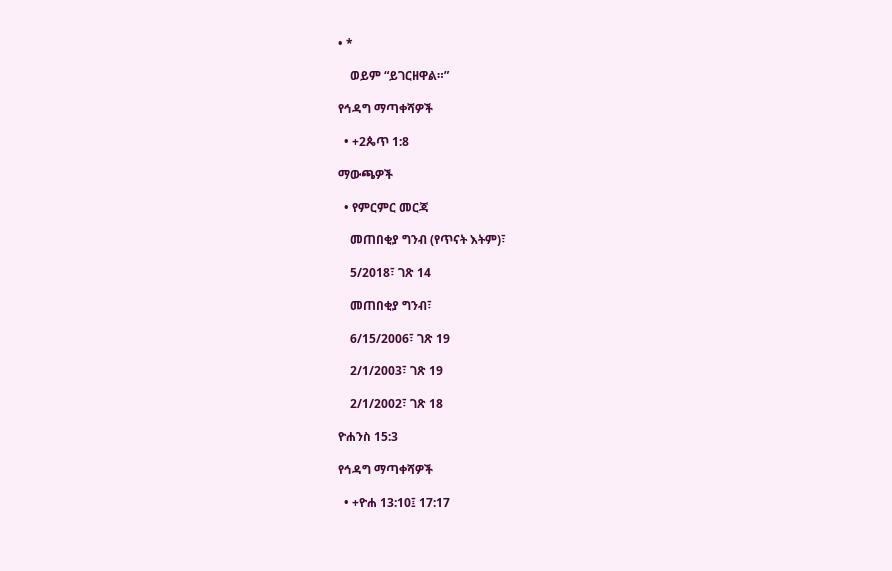• *

    ወይም “ይገርዘዋል።”

የኅዳግ ማጣቀሻዎች

  • +2ጴጥ 1:8

ማውጫዎች

  • የምርምር መርጃ

    መጠበቂያ ግንብ (የጥናት እትም)፣

    5/2018፣ ገጽ 14

    መጠበቂያ ግንብ፣

    6/15/2006፣ ገጽ 19

    2/1/2003፣ ገጽ 19

    2/1/2002፣ ገጽ 18

ዮሐንስ 15:3

የኅዳግ ማጣቀሻዎች

  • +ዮሐ 13:10፤ 17:17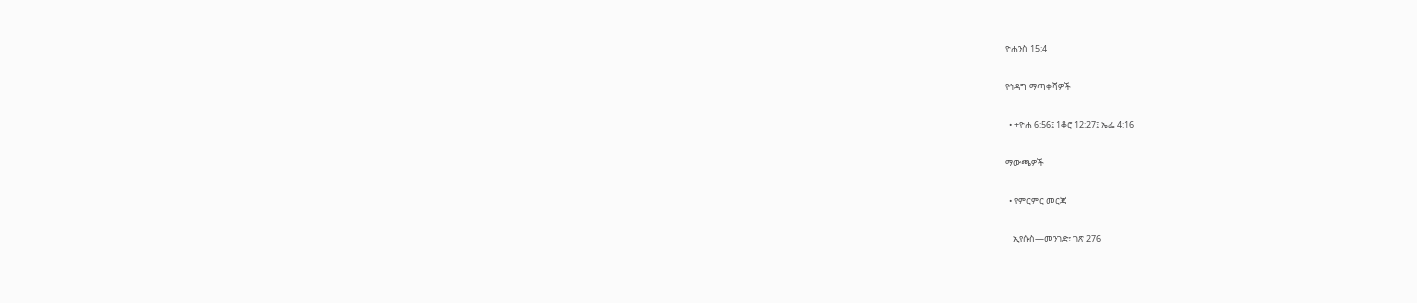ዮሐንስ 15:4

የኅዳግ ማጣቀሻዎች

  • +ዮሐ 6:56፤ 1ቆሮ 12:27፤ ኤፌ 4:16

ማውጫዎች

  • የምርምር መርጃ

    ኢየሱስ—መንገድ፣ ገጽ 276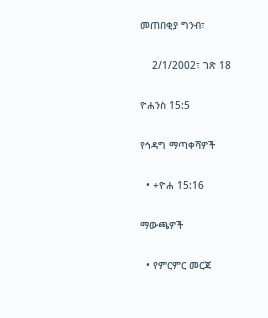መጠበቂያ ግንብ፣

    2/1/2002፣ ገጽ 18

ዮሐንስ 15:5

የኅዳግ ማጣቀሻዎች

  • +ዮሐ 15:16

ማውጫዎች

  • የምርምር መርጃ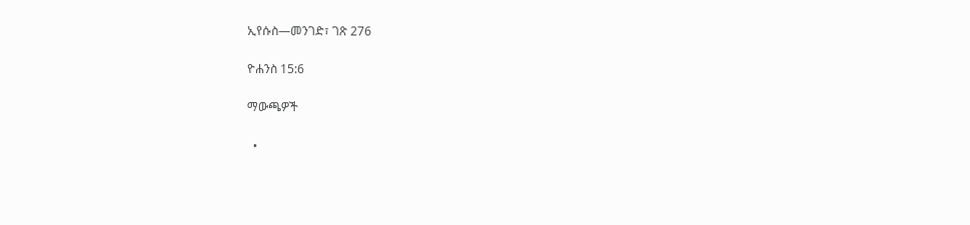ኢየሱስ—መንገድ፣ ገጽ 276

ዮሐንስ 15:6

ማውጫዎች

  •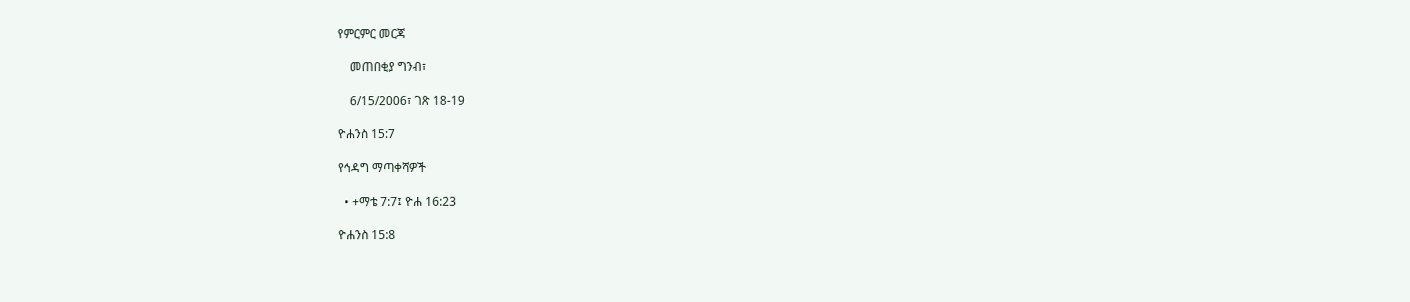የምርምር መርጃ

    መጠበቂያ ግንብ፣

    6/15/2006፣ ገጽ 18-19

ዮሐንስ 15:7

የኅዳግ ማጣቀሻዎች

  • +ማቴ 7:7፤ ዮሐ 16:23

ዮሐንስ 15:8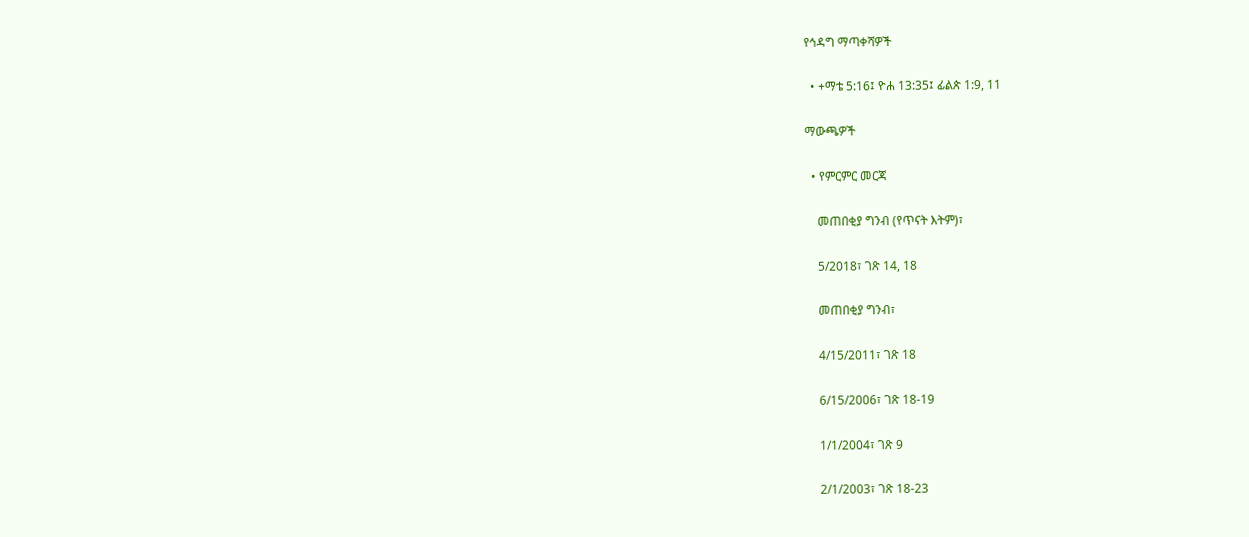የኅዳግ ማጣቀሻዎች

  • +ማቴ 5:16፤ ዮሐ 13:35፤ ፊልጵ 1:9, 11

ማውጫዎች

  • የምርምር መርጃ

    መጠበቂያ ግንብ (የጥናት እትም)፣

    5/2018፣ ገጽ 14, 18

    መጠበቂያ ግንብ፣

    4/15/2011፣ ገጽ 18

    6/15/2006፣ ገጽ 18-19

    1/1/2004፣ ገጽ 9

    2/1/2003፣ ገጽ 18-23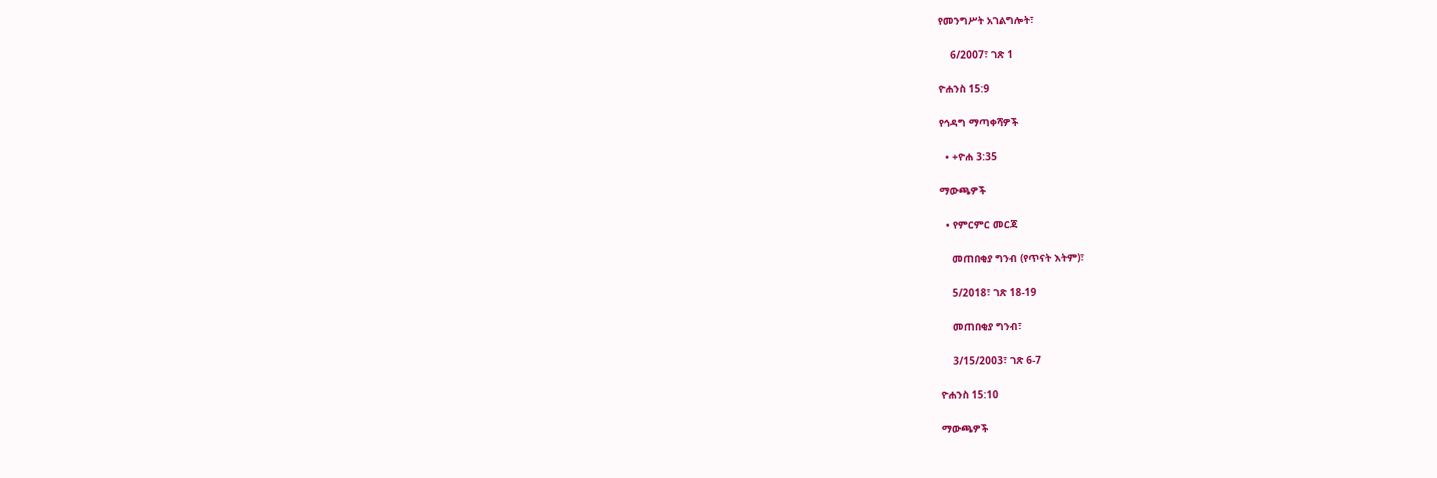የመንግሥት አገልግሎት፣

    6/2007፣ ገጽ 1

ዮሐንስ 15:9

የኅዳግ ማጣቀሻዎች

  • +ዮሐ 3:35

ማውጫዎች

  • የምርምር መርጃ

    መጠበቂያ ግንብ (የጥናት እትም)፣

    5/2018፣ ገጽ 18-19

    መጠበቂያ ግንብ፣

    3/15/2003፣ ገጽ 6-7

ዮሐንስ 15:10

ማውጫዎች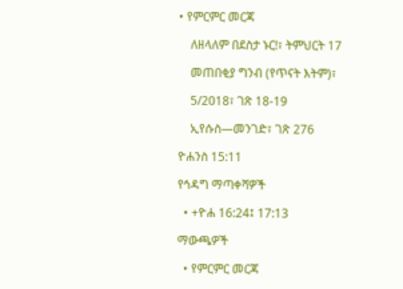• የምርምር መርጃ

    ለዘላለም በደስታ ኑር!፣ ትምህርት 17

    መጠበቂያ ግንብ (የጥናት እትም)፣

    5/2018፣ ገጽ 18-19

    ኢየሱስ—መንገድ፣ ገጽ 276

ዮሐንስ 15:11

የኅዳግ ማጣቀሻዎች

  • +ዮሐ 16:24፤ 17:13

ማውጫዎች

  • የምርምር መርጃ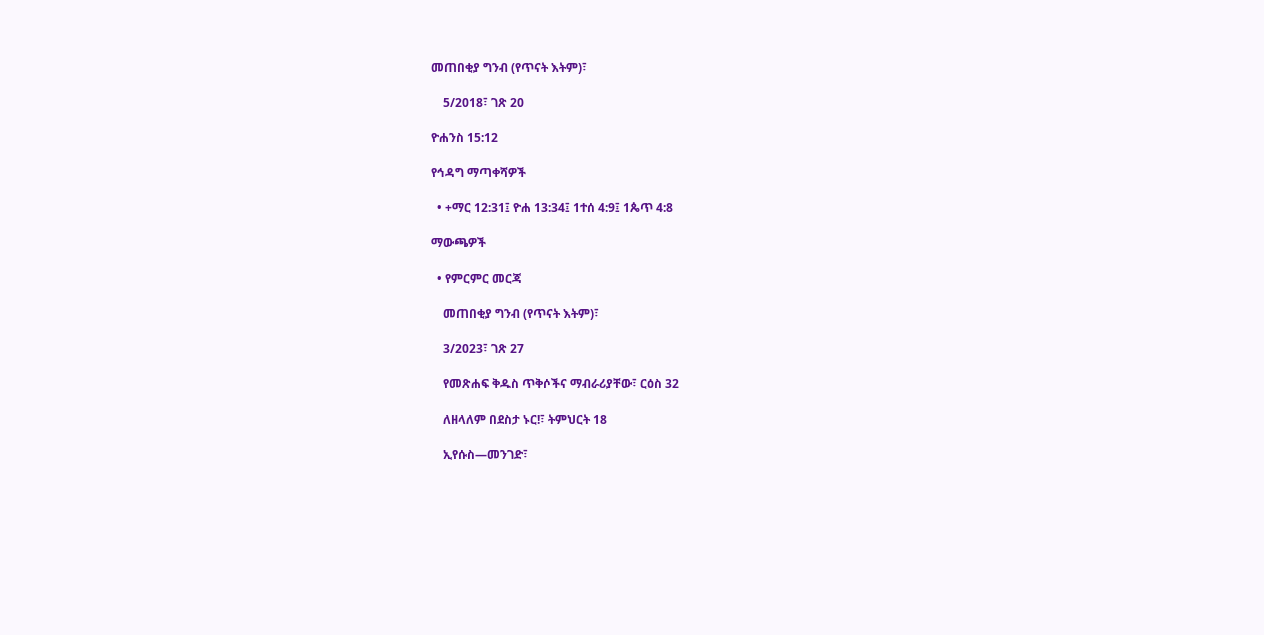መጠበቂያ ግንብ (የጥናት እትም)፣

    5/2018፣ ገጽ 20

ዮሐንስ 15:12

የኅዳግ ማጣቀሻዎች

  • +ማር 12:31፤ ዮሐ 13:34፤ 1ተሰ 4:9፤ 1ጴጥ 4:8

ማውጫዎች

  • የምርምር መርጃ

    መጠበቂያ ግንብ (የጥናት እትም)፣

    3/2023፣ ገጽ 27

    የመጽሐፍ ቅዱስ ጥቅሶችና ማብራሪያቸው፣ ርዕስ 32

    ለዘላለም በደስታ ኑር!፣ ትምህርት 18

    ኢየሱስ—መንገድ፣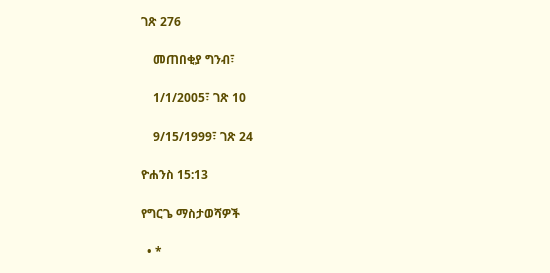ገጽ 276

    መጠበቂያ ግንብ፣

    1/1/2005፣ ገጽ 10

    9/15/1999፣ ገጽ 24

ዮሐንስ 15:13

የግርጌ ማስታወሻዎች

  • *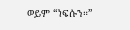ወይም “ነፍሱን።”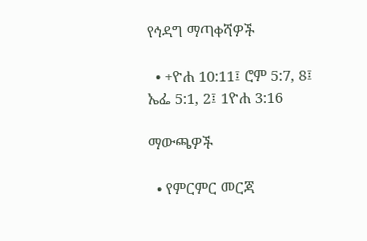የኅዳግ ማጣቀሻዎች

  • +ዮሐ 10:11፤ ሮም 5:7, 8፤ ኤፌ 5:1, 2፤ 1ዮሐ 3:16

ማውጫዎች

  • የምርምር መርጃ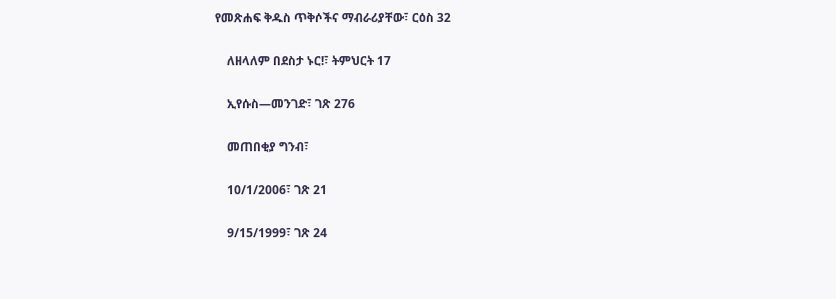የመጽሐፍ ቅዱስ ጥቅሶችና ማብራሪያቸው፣ ርዕስ 32

    ለዘላለም በደስታ ኑር!፣ ትምህርት 17

    ኢየሱስ—መንገድ፣ ገጽ 276

    መጠበቂያ ግንብ፣

    10/1/2006፣ ገጽ 21

    9/15/1999፣ ገጽ 24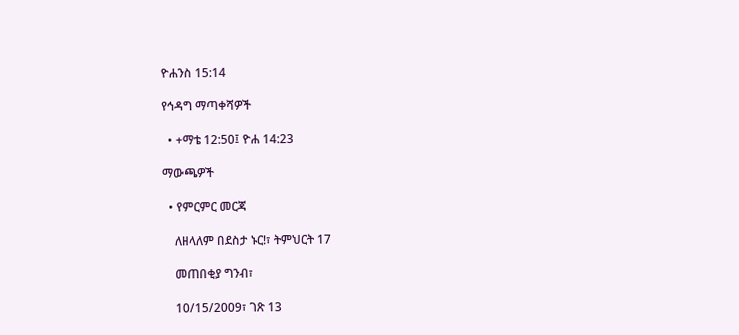ዮሐንስ 15:14

የኅዳግ ማጣቀሻዎች

  • +ማቴ 12:50፤ ዮሐ 14:23

ማውጫዎች

  • የምርምር መርጃ

    ለዘላለም በደስታ ኑር!፣ ትምህርት 17

    መጠበቂያ ግንብ፣

    10/15/2009፣ ገጽ 13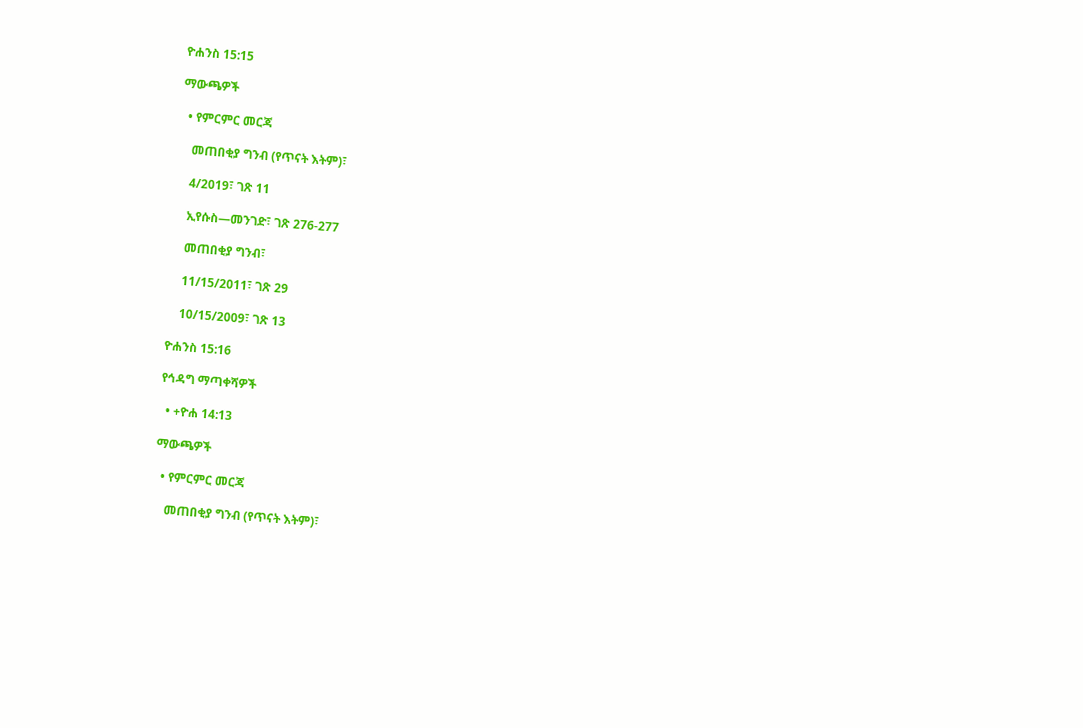ዮሐንስ 15:15

ማውጫዎች

  • የምርምር መርጃ

    መጠበቂያ ግንብ (የጥናት እትም)፣

    4/2019፣ ገጽ 11

    ኢየሱስ—መንገድ፣ ገጽ 276-277

    መጠበቂያ ግንብ፣

    11/15/2011፣ ገጽ 29

    10/15/2009፣ ገጽ 13

ዮሐንስ 15:16

የኅዳግ ማጣቀሻዎች

  • +ዮሐ 14:13

ማውጫዎች

  • የምርምር መርጃ

    መጠበቂያ ግንብ (የጥናት እትም)፣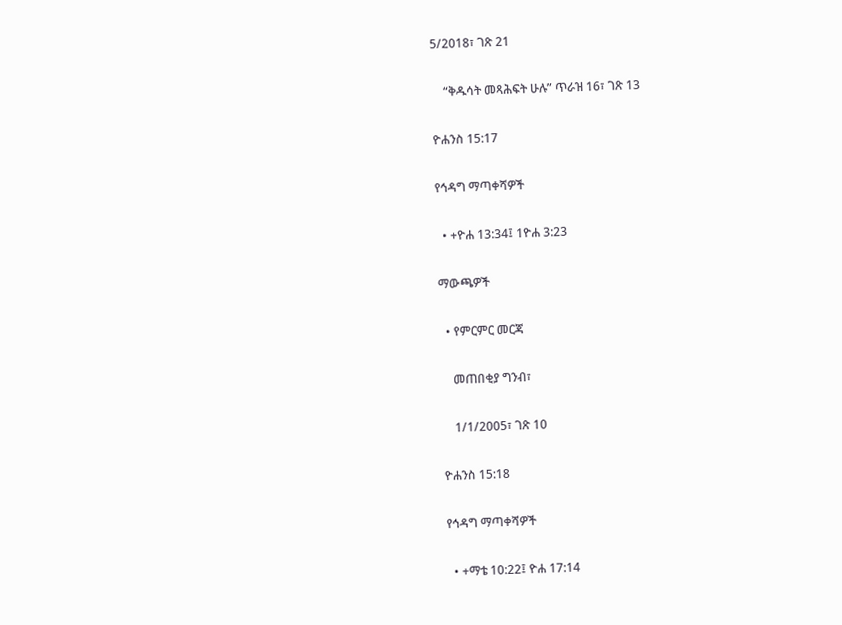5/2018፣ ገጽ 21

    “ቅዱሳት መጻሕፍት ሁሉ” ጥራዝ 16፣ ገጽ 13

ዮሐንስ 15:17

የኅዳግ ማጣቀሻዎች

  • +ዮሐ 13:34፤ 1ዮሐ 3:23

ማውጫዎች

  • የምርምር መርጃ

    መጠበቂያ ግንብ፣

    1/1/2005፣ ገጽ 10

ዮሐንስ 15:18

የኅዳግ ማጣቀሻዎች

  • +ማቴ 10:22፤ ዮሐ 17:14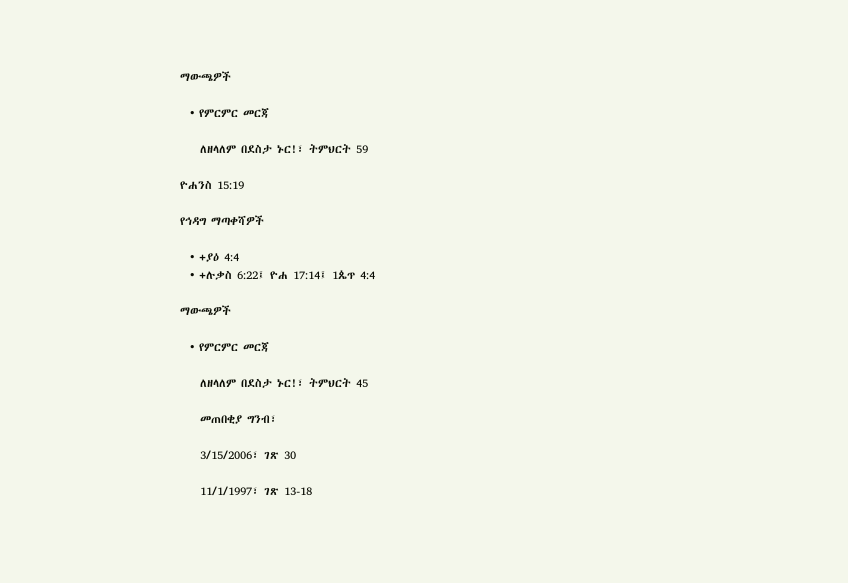ማውጫዎች

  • የምርምር መርጃ

    ለዘላለም በደስታ ኑር!፣ ትምህርት 59

ዮሐንስ 15:19

የኅዳግ ማጣቀሻዎች

  • +ያዕ 4:4
  • +ሉቃስ 6:22፤ ዮሐ 17:14፤ 1ጴጥ 4:4

ማውጫዎች

  • የምርምር መርጃ

    ለዘላለም በደስታ ኑር!፣ ትምህርት 45

    መጠበቂያ ግንብ፣

    3/15/2006፣ ገጽ 30

    11/1/1997፣ ገጽ 13-18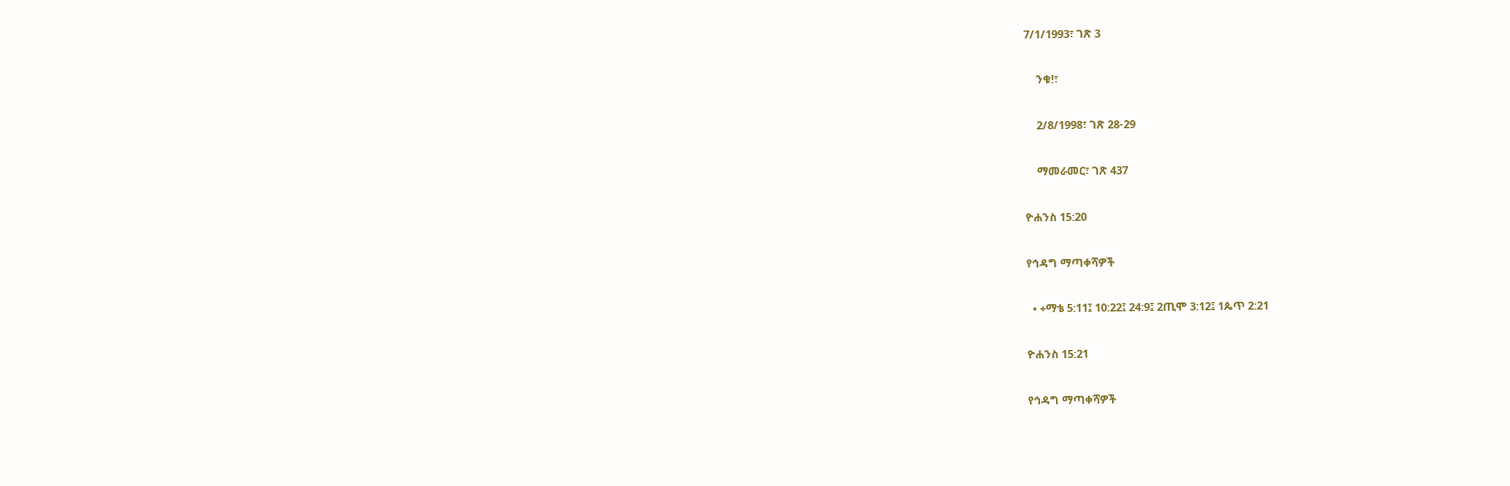7/1/1993፣ ገጽ 3

    ንቁ!፣

    2/8/1998፣ ገጽ 28-29

    ማመራመር፣ ገጽ 437

ዮሐንስ 15:20

የኅዳግ ማጣቀሻዎች

  • +ማቴ 5:11፤ 10:22፤ 24:9፤ 2ጢሞ 3:12፤ 1ጴጥ 2:21

ዮሐንስ 15:21

የኅዳግ ማጣቀሻዎች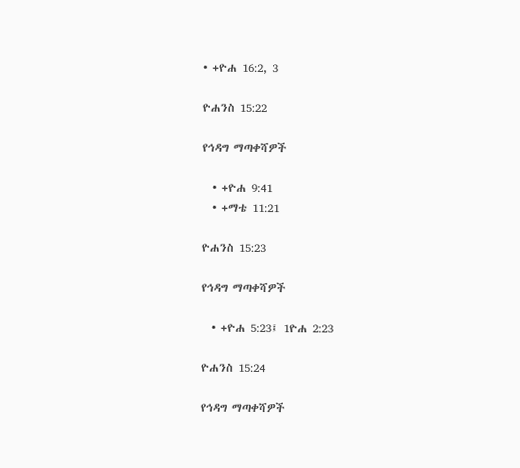• +ዮሐ 16:2, 3

ዮሐንስ 15:22

የኅዳግ ማጣቀሻዎች

  • +ዮሐ 9:41
  • +ማቴ 11:21

ዮሐንስ 15:23

የኅዳግ ማጣቀሻዎች

  • +ዮሐ 5:23፤ 1ዮሐ 2:23

ዮሐንስ 15:24

የኅዳግ ማጣቀሻዎች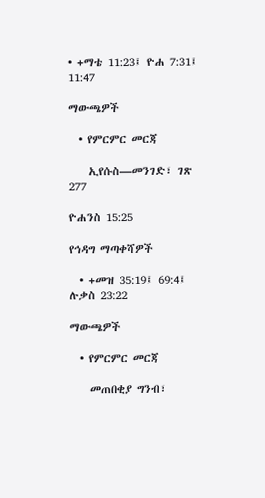• +ማቴ 11:23፤ ዮሐ 7:31፤ 11:47

ማውጫዎች

  • የምርምር መርጃ

    ኢየሱስ—መንገድ፣ ገጽ 277

ዮሐንስ 15:25

የኅዳግ ማጣቀሻዎች

  • +መዝ 35:19፤ 69:4፤ ሉቃስ 23:22

ማውጫዎች

  • የምርምር መርጃ

    መጠበቂያ ግንብ፣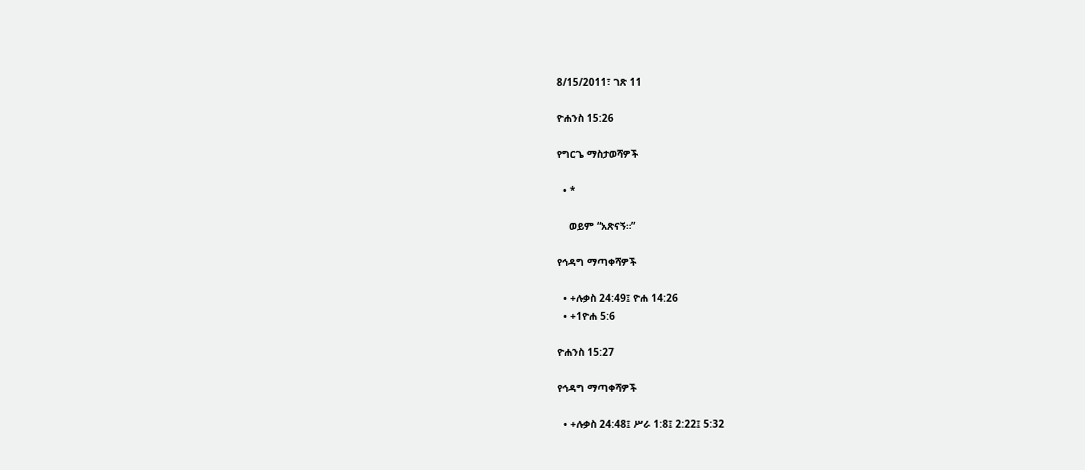8/15/2011፣ ገጽ 11

ዮሐንስ 15:26

የግርጌ ማስታወሻዎች

  • *

    ወይም “አጽናኝ።”

የኅዳግ ማጣቀሻዎች

  • +ሉቃስ 24:49፤ ዮሐ 14:26
  • +1ዮሐ 5:6

ዮሐንስ 15:27

የኅዳግ ማጣቀሻዎች

  • +ሉቃስ 24:48፤ ሥራ 1:8፤ 2:22፤ 5:32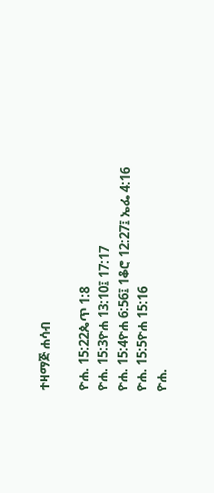ተዛማጅ ሐሳብ

ዮሐ. 15:22ጴጥ 1:8
ዮሐ. 15:3ዮሐ 13:10፤ 17:17
ዮሐ. 15:4ዮሐ 6:56፤ 1ቆሮ 12:27፤ ኤፌ 4:16
ዮሐ. 15:5ዮሐ 15:16
ዮሐ.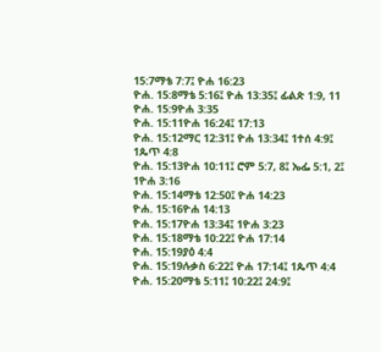15:7ማቴ 7:7፤ ዮሐ 16:23
ዮሐ. 15:8ማቴ 5:16፤ ዮሐ 13:35፤ ፊልጵ 1:9, 11
ዮሐ. 15:9ዮሐ 3:35
ዮሐ. 15:11ዮሐ 16:24፤ 17:13
ዮሐ. 15:12ማር 12:31፤ ዮሐ 13:34፤ 1ተሰ 4:9፤ 1ጴጥ 4:8
ዮሐ. 15:13ዮሐ 10:11፤ ሮም 5:7, 8፤ ኤፌ 5:1, 2፤ 1ዮሐ 3:16
ዮሐ. 15:14ማቴ 12:50፤ ዮሐ 14:23
ዮሐ. 15:16ዮሐ 14:13
ዮሐ. 15:17ዮሐ 13:34፤ 1ዮሐ 3:23
ዮሐ. 15:18ማቴ 10:22፤ ዮሐ 17:14
ዮሐ. 15:19ያዕ 4:4
ዮሐ. 15:19ሉቃስ 6:22፤ ዮሐ 17:14፤ 1ጴጥ 4:4
ዮሐ. 15:20ማቴ 5:11፤ 10:22፤ 24:9፤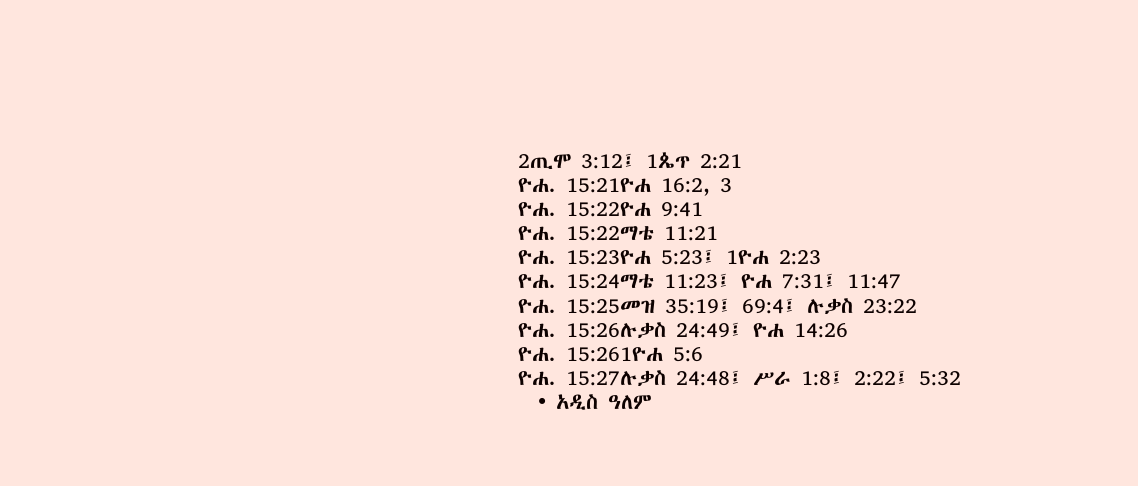2ጢሞ 3:12፤ 1ጴጥ 2:21
ዮሐ. 15:21ዮሐ 16:2, 3
ዮሐ. 15:22ዮሐ 9:41
ዮሐ. 15:22ማቴ 11:21
ዮሐ. 15:23ዮሐ 5:23፤ 1ዮሐ 2:23
ዮሐ. 15:24ማቴ 11:23፤ ዮሐ 7:31፤ 11:47
ዮሐ. 15:25መዝ 35:19፤ 69:4፤ ሉቃስ 23:22
ዮሐ. 15:26ሉቃስ 24:49፤ ዮሐ 14:26
ዮሐ. 15:261ዮሐ 5:6
ዮሐ. 15:27ሉቃስ 24:48፤ ሥራ 1:8፤ 2:22፤ 5:32
  • አዲስ ዓለም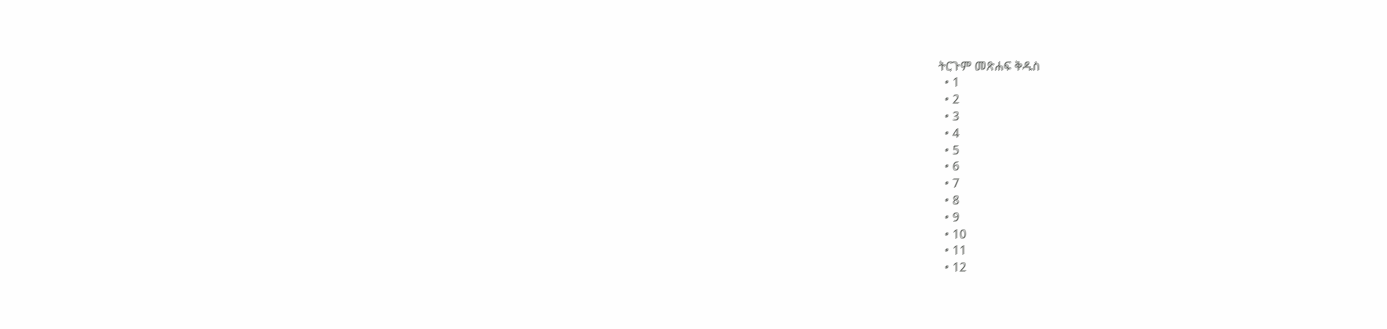ትርጉም መጽሐፍ ቅዱስ
  • 1
  • 2
  • 3
  • 4
  • 5
  • 6
  • 7
  • 8
  • 9
  • 10
  • 11
  • 12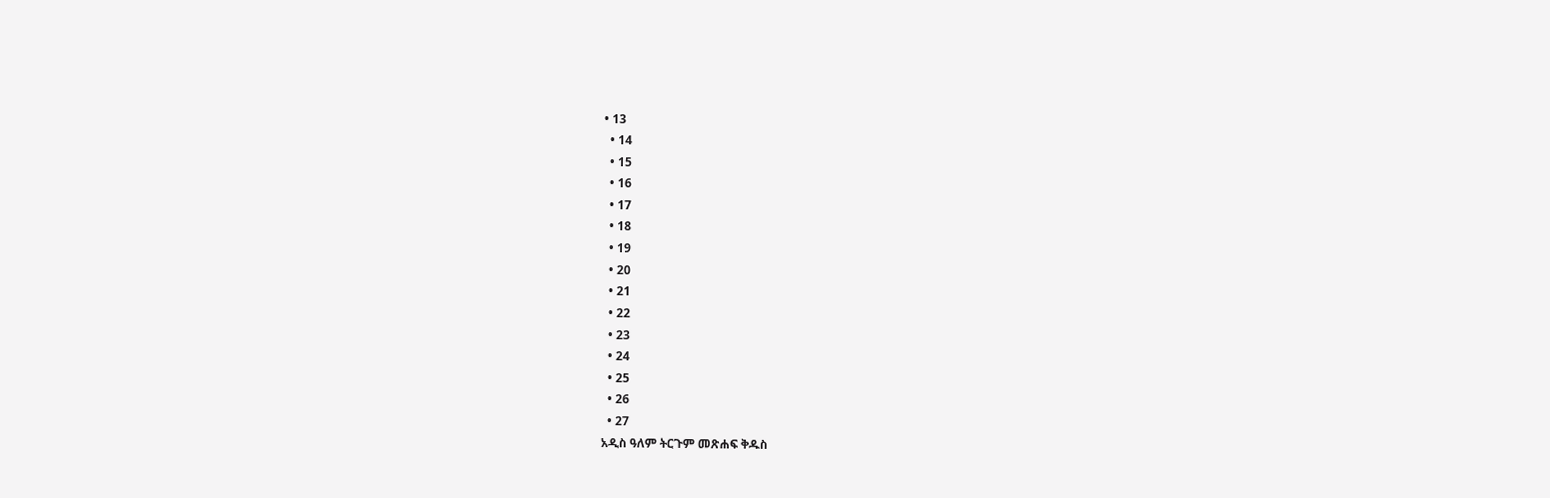• 13
  • 14
  • 15
  • 16
  • 17
  • 18
  • 19
  • 20
  • 21
  • 22
  • 23
  • 24
  • 25
  • 26
  • 27
አዲስ ዓለም ትርጉም መጽሐፍ ቅዱስ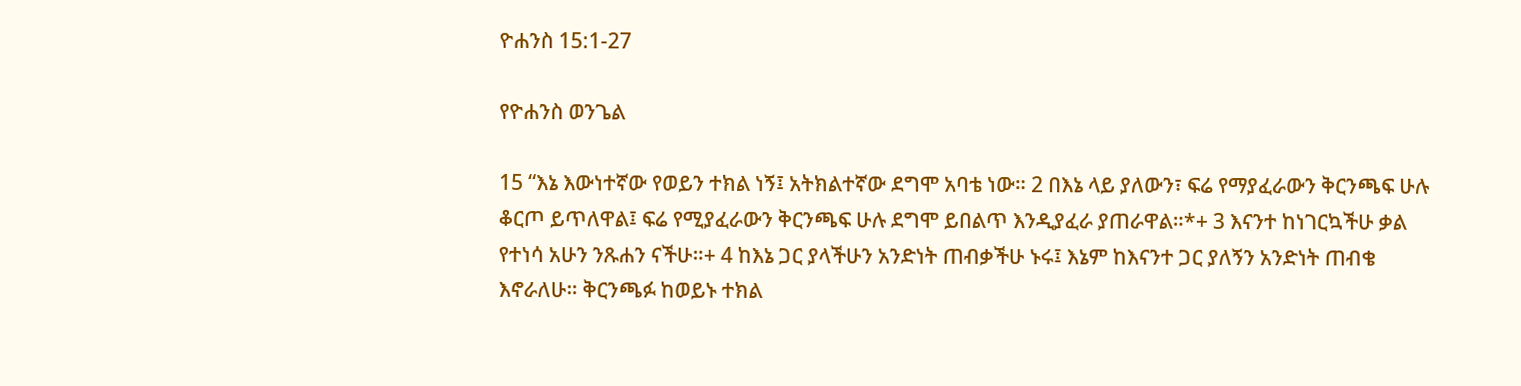ዮሐንስ 15:1-27

የዮሐንስ ወንጌል

15 “እኔ እውነተኛው የወይን ተክል ነኝ፤ አትክልተኛው ደግሞ አባቴ ነው። 2 በእኔ ላይ ያለውን፣ ፍሬ የማያፈራውን ቅርንጫፍ ሁሉ ቆርጦ ይጥለዋል፤ ፍሬ የሚያፈራውን ቅርንጫፍ ሁሉ ደግሞ ይበልጥ እንዲያፈራ ያጠራዋል።*+ 3 እናንተ ከነገርኳችሁ ቃል የተነሳ አሁን ንጹሐን ናችሁ።+ 4 ከእኔ ጋር ያላችሁን አንድነት ጠብቃችሁ ኑሩ፤ እኔም ከእናንተ ጋር ያለኝን አንድነት ጠብቄ እኖራለሁ። ቅርንጫፉ ከወይኑ ተክል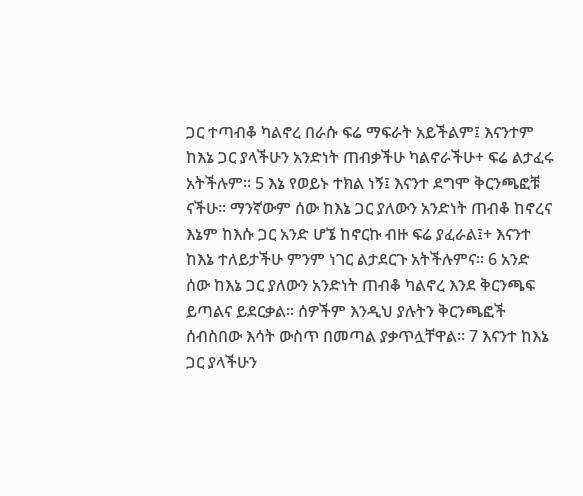ጋር ተጣብቆ ካልኖረ በራሱ ፍሬ ማፍራት አይችልም፤ እናንተም ከእኔ ጋር ያላችሁን አንድነት ጠብቃችሁ ካልኖራችሁ+ ፍሬ ልታፈሩ አትችሉም። 5 እኔ የወይኑ ተክል ነኝ፤ እናንተ ደግሞ ቅርንጫፎቹ ናችሁ። ማንኛውም ሰው ከእኔ ጋር ያለውን አንድነት ጠብቆ ከኖረና እኔም ከእሱ ጋር አንድ ሆኜ ከኖርኩ ብዙ ፍሬ ያፈራል፤+ እናንተ ከእኔ ተለይታችሁ ምንም ነገር ልታደርጉ አትችሉምና። 6 አንድ ሰው ከእኔ ጋር ያለውን አንድነት ጠብቆ ካልኖረ እንደ ቅርንጫፍ ይጣልና ይደርቃል። ሰዎችም እንዲህ ያሉትን ቅርንጫፎች ሰብስበው እሳት ውስጥ በመጣል ያቃጥሏቸዋል። 7 እናንተ ከእኔ ጋር ያላችሁን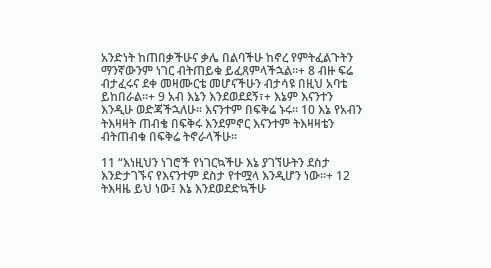አንድነት ከጠበቃችሁና ቃሌ በልባችሁ ከኖረ የምትፈልጉትን ማንኛውንም ነገር ብትጠይቁ ይፈጸምላችኋል።+ 8 ብዙ ፍሬ ብታፈሩና ደቀ መዛሙርቴ መሆናችሁን ብታሳዩ በዚህ አባቴ ይከበራል።+ 9 አብ እኔን እንደወደደኝ፣+ እኔም እናንተን እንዲሁ ወድጃችኋለሁ። እናንተም በፍቅሬ ኑሩ። 10 እኔ የአብን ትእዛዛት ጠብቄ በፍቅሩ እንደምኖር እናንተም ትእዛዛቴን ብትጠብቁ በፍቅሬ ትኖራላችሁ።

11 “እነዚህን ነገሮች የነገርኳችሁ እኔ ያገኘሁትን ደስታ እንድታገኙና የእናንተም ደስታ የተሟላ እንዲሆን ነው።+ 12 ትእዛዜ ይህ ነው፤ እኔ እንደወደድኳችሁ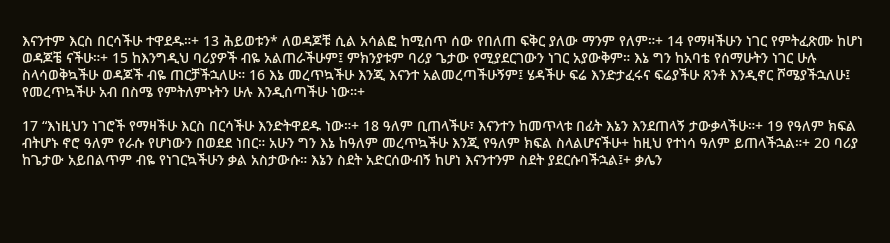እናንተም እርስ በርሳችሁ ተዋደዱ።+ 13 ሕይወቱን* ለወዳጆቹ ሲል አሳልፎ ከሚሰጥ ሰው የበለጠ ፍቅር ያለው ማንም የለም።+ 14 የማዛችሁን ነገር የምትፈጽሙ ከሆነ ወዳጆቼ ናችሁ።+ 15 ከእንግዲህ ባሪያዎች ብዬ አልጠራችሁም፤ ምክንያቱም ባሪያ ጌታው የሚያደርገውን ነገር አያውቅም። እኔ ግን ከአባቴ የሰማሁትን ነገር ሁሉ ስላሳወቅኳችሁ ወዳጆች ብዬ ጠርቻችኋለሁ። 16 እኔ መረጥኳችሁ እንጂ እናንተ አልመረጣችሁኝም፤ ሄዳችሁ ፍሬ እንድታፈሩና ፍሬያችሁ ጸንቶ እንዲኖር ሾሜያችኋለሁ፤ የመረጥኳችሁ አብ በስሜ የምትለምኑትን ሁሉ እንዲሰጣችሁ ነው።+

17 “እነዚህን ነገሮች የማዛችሁ እርስ በርሳችሁ እንድትዋደዱ ነው።+ 18 ዓለም ቢጠላችሁ፣ እናንተን ከመጥላቱ በፊት እኔን እንደጠላኝ ታውቃላችሁ።+ 19 የዓለም ክፍል ብትሆኑ ኖሮ ዓለም የራሱ የሆነውን በወደደ ነበር። አሁን ግን እኔ ከዓለም መረጥኳችሁ እንጂ የዓለም ክፍል ስላልሆናችሁ+ ከዚህ የተነሳ ዓለም ይጠላችኋል።+ 20 ባሪያ ከጌታው አይበልጥም ብዬ የነገርኳችሁን ቃል አስታውሱ። እኔን ስደት አድርሰውብኝ ከሆነ እናንተንም ስደት ያደርሱባችኋል፤+ ቃሌን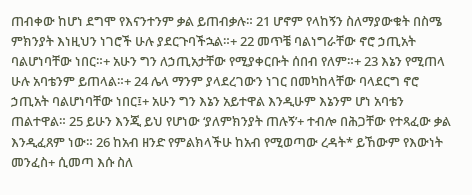ጠብቀው ከሆነ ደግሞ የእናንተንም ቃል ይጠብቃሉ። 21 ሆኖም የላከኝን ስለማያውቁት በስሜ ምክንያት እነዚህን ነገሮች ሁሉ ያደርጉባችኋል።+ 22 መጥቼ ባልነግራቸው ኖሮ ኃጢአት ባልሆነባቸው ነበር።+ አሁን ግን ለኃጢአታቸው የሚያቀርቡት ሰበብ የለም።+ 23 እኔን የሚጠላ ሁሉ አባቴንም ይጠላል።+ 24 ሌላ ማንም ያላደረገውን ነገር በመካከላቸው ባላደርግ ኖሮ ኃጢአት ባልሆነባቸው ነበር፤+ አሁን ግን እኔን አይተዋል እንዲሁም እኔንም ሆነ አባቴን ጠልተዋል። 25 ይሁን እንጂ ይህ የሆነው ‘ያለምክንያት ጠሉኝ’+ ተብሎ በሕጋቸው የተጻፈው ቃል እንዲፈጸም ነው። 26 ከአብ ዘንድ የምልክላችሁ ከአብ የሚወጣው ረዳት* ይኸውም የእውነት መንፈስ+ ሲመጣ እሱ ስለ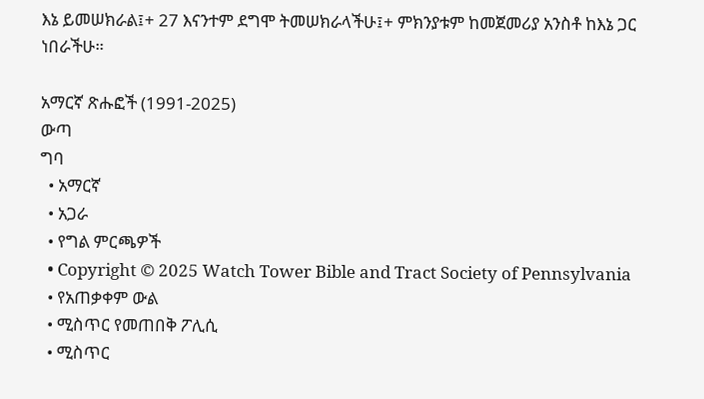እኔ ይመሠክራል፤+ 27 እናንተም ደግሞ ትመሠክራላችሁ፤+ ምክንያቱም ከመጀመሪያ አንስቶ ከእኔ ጋር ነበራችሁ።

አማርኛ ጽሑፎች (1991-2025)
ውጣ
ግባ
  • አማርኛ
  • አጋራ
  • የግል ምርጫዎች
  • Copyright © 2025 Watch Tower Bible and Tract Society of Pennsylvania
  • የአጠቃቀም ውል
  • ሚስጥር የመጠበቅ ፖሊሲ
  • ሚስጥር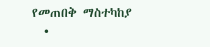የመጠበቅ ማስተካከያ
  •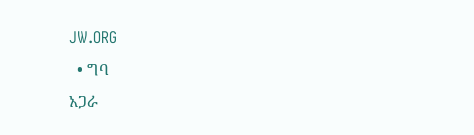JW.ORG
  • ግባ
አጋራ